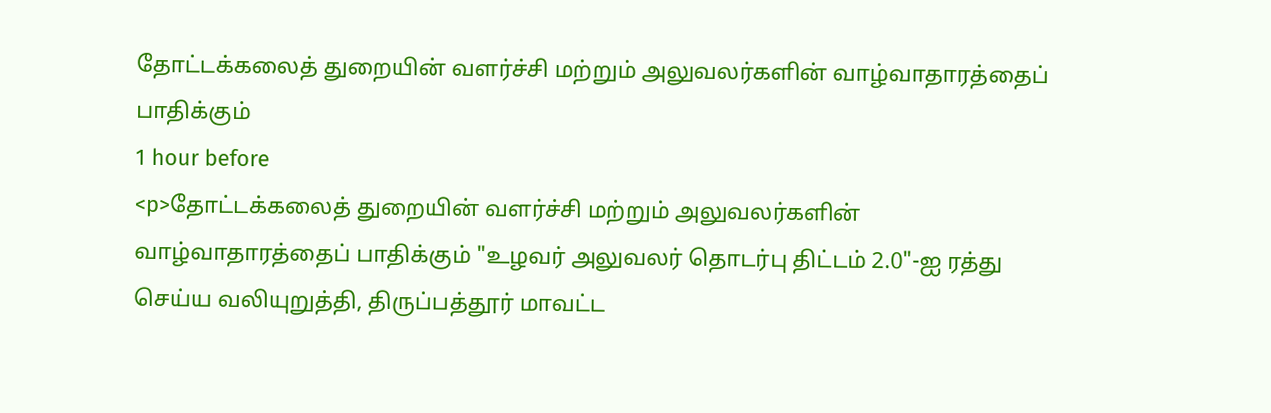தோட்டக்கலைத் துறையின் வளர்ச்சி மற்றும் அலுவலர்களின் வாழ்வாதாரத்தைப் பாதிக்கும்
1 hour before
<p>தோட்டக்கலைத் துறையின் வளர்ச்சி மற்றும் அலுவலர்களின் வாழ்வாதாரத்தைப் பாதிக்கும் "உழவர் அலுவலர் தொடர்பு திட்டம் 2.0"-ஐ ரத்து செய்ய வலியுறுத்தி, திருப்பத்தூர் மாவட்ட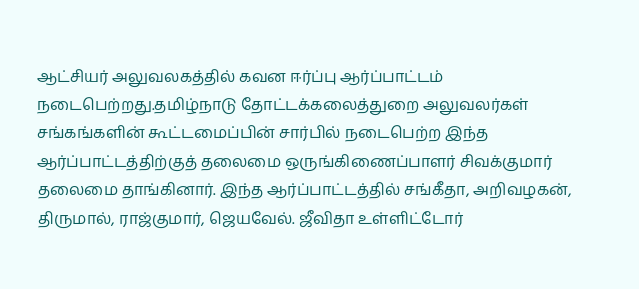ஆட்சியர் அலுவலகத்தில் கவன ஈர்ப்பு ஆர்ப்பாட்டம் நடைபெற்றது.தமிழ்நாடு தோட்டக்கலைத்துறை அலுவலர்கள் சங்கங்களின் கூட்டமைப்பின் சார்பில் நடைபெற்ற இந்த ஆர்ப்பாட்டத்திற்குத் தலைமை ஒருங்கிணைப்பாளர் சிவக்குமார் தலைமை தாங்கினார். இந்த ஆர்ப்பாட்டத்தில் சங்கீதா, அறிவழகன், திருமால், ராஜ்குமார், ஜெயவேல். ஜீவிதா உள்ளிட்டோர்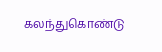கலந்துகொண்டு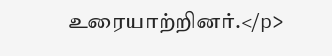உரையாற்றினர்.</p>